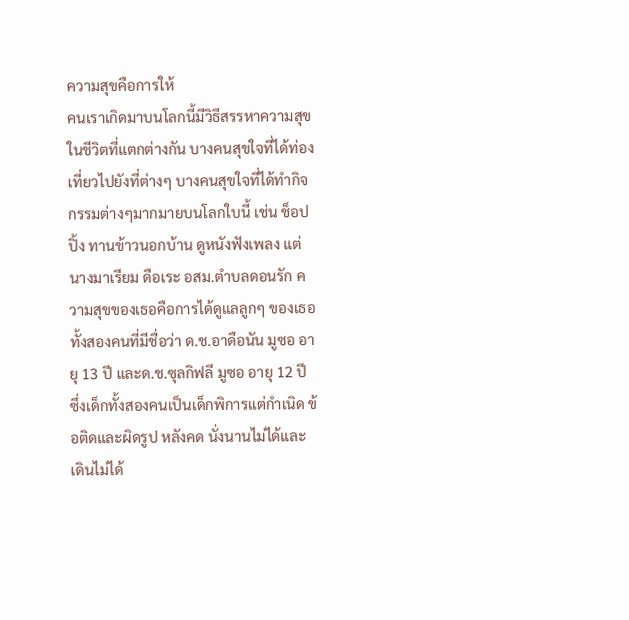ความสุขคือการให้
คนเราเกิดมาบนโลกนี้มีวิธีสรรหาความสุขในชีวิตที่แตกต่างกัน บางคนสุขใจที่ได้ท่องเที่ยวไปยังที่ต่างๆ บางคนสุขใจที่ได้ทำกิจกรรมต่างๆมากมายบนโลกใบนี้ เช่น ช็อปปิ้ง ทานข้าวนอกบ้าน ดูหนังฟังเพลง แต่นางมาเรียม ดือเระ อสม.ตำบลดอนรัก ความสุขของเธอคือการได้ดูแลลูกๆ ของเธอทั้งสองคนที่มีชื่อว่า ด.ช.อาดือนัน มูซอ อายุ 13 ปี และด.ช.ซุลกิฟลี มูซอ อายุ 12 ปี ซึ่งเด็กทั้งสองคนเป็นเด็กพิการแต่กำเนิด ข้อติดและผิดรูป หลังคด นั่งนานไม่ได้และเดินไม่ได้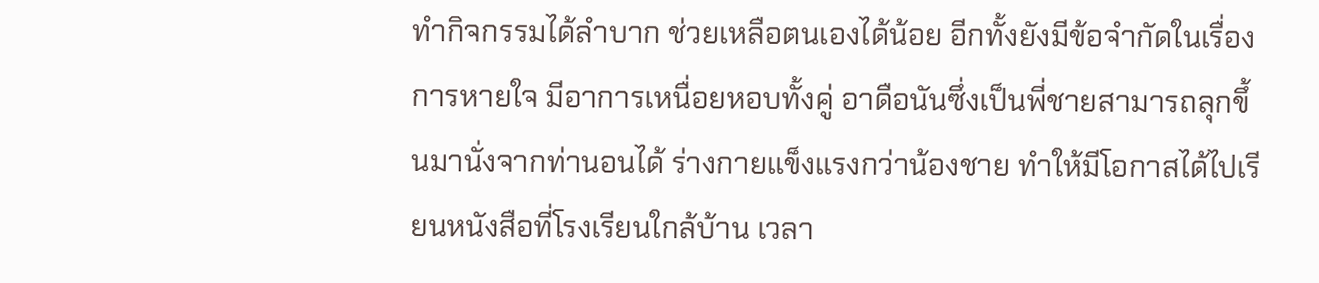ทำกิจกรรมได้ลำบาก ช่วยเหลือตนเองได้น้อย อีกทั้งยังมีข้อจำกัดในเรื่องการหายใจ มีอาการเหนื่อยหอบทั้งคู่ อาดือนันซึ่งเป็นพี่ชายสามารถลุกขึ้นมานั่งจากท่านอนได้ ร่างกายแข็งแรงกว่าน้องชาย ทำให้มีโอกาสได้ไปเรียนหนังสือที่โรงเรียนใกล้บ้าน เวลา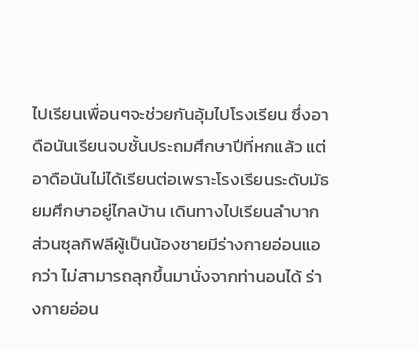ไปเรียนเพื่อนๆจะช่วยกันอุ้มไปโรงเรียน ซึ่งอาดือนันเรียนจบชั้นประถมศึกษาปีที่หกแล้ว แต่อาดือนันไม่ได้เรียนต่อเพราะโรงเรียนระดับมัธยมศึกษาอยู่ไกลบ้าน เดินทางไปเรียนลำบาก ส่วนซุลกิฟลีผู้เป็นน้องชายมีร่างกายอ่อนแอกว่า ไม่สามารถลุกขึ้นมานั่งจากท่านอนได้ ร่างกายอ่อน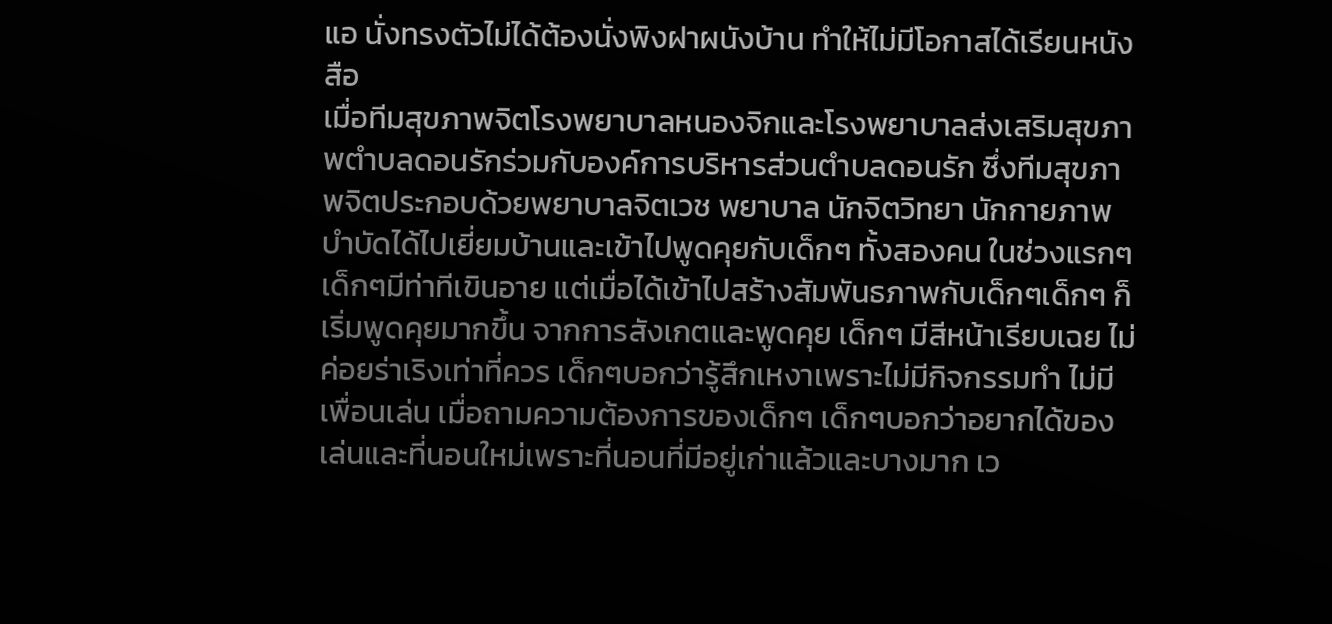แอ นั่งทรงตัวไม่ได้ต้องนั่งพิงฝาผนังบ้าน ทำให้ไม่มีโอกาสได้เรียนหนังสือ
เมื่อทีมสุขภาพจิตโรงพยาบาลหนองจิกและโรงพยาบาลส่งเสริมสุขภาพตำบลดอนรักร่วมกับองค์การบริหารส่วนตำบลดอนรัก ซึ่งทีมสุขภาพจิตประกอบด้วยพยาบาลจิตเวช พยาบาล นักจิตวิทยา นักกายภาพบำบัดได้ไปเยี่ยมบ้านและเข้าไปพูดคุยกับเด็กๆ ทั้งสองคน ในช่วงแรกๆ เด็กๆมีท่าทีเขินอาย แต่เมื่อได้เข้าไปสร้างสัมพันธภาพกับเด็กๆเด็กๆ ก็เริ่มพูดคุยมากขึ้น จากการสังเกตและพูดคุย เด็กๆ มีสีหน้าเรียบเฉย ไม่ค่อยร่าเริงเท่าที่ควร เด็กๆบอกว่ารู้สึกเหงาเพราะไม่มีกิจกรรมทำ ไม่มีเพื่อนเล่น เมื่อถามความต้องการของเด็กๆ เด็กๆบอกว่าอยากได้ของเล่นและที่นอนใหม่เพราะที่นอนที่มีอยู่เก่าแล้วและบางมาก เว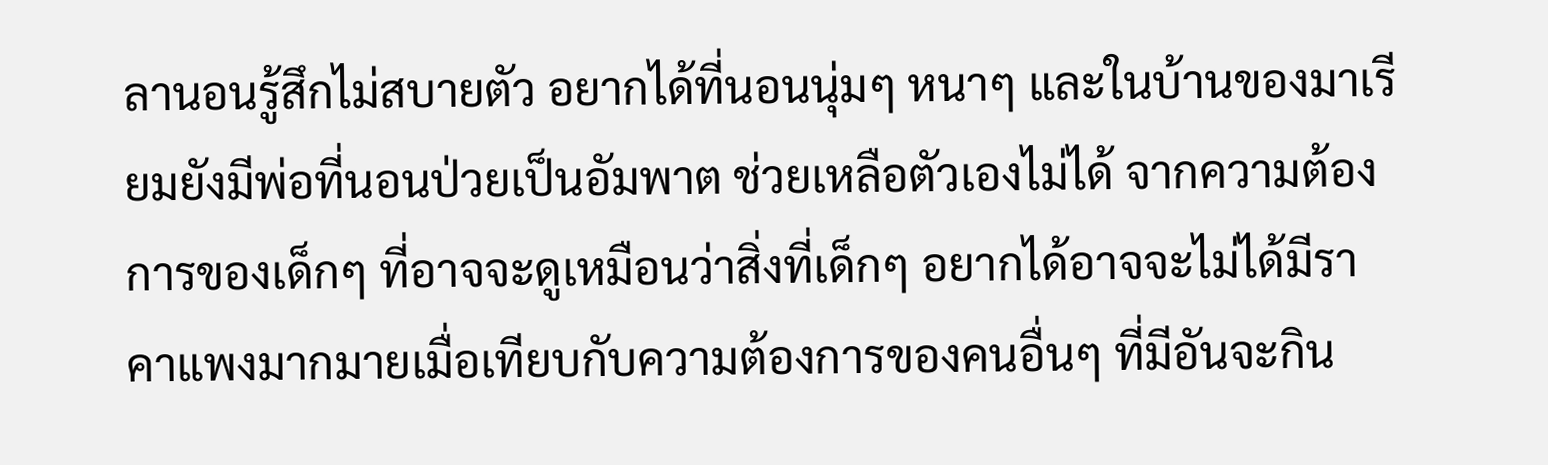ลานอนรู้สึกไม่สบายตัว อยากได้ที่นอนนุ่มๆ หนาๆ และในบ้านของมาเรียมยังมีพ่อที่นอนป่วยเป็นอัมพาต ช่วยเหลือตัวเองไม่ได้ จากความต้องการของเด็กๆ ที่อาจจะดูเหมือนว่าสิ่งที่เด็กๆ อยากได้อาจจะไม่ได้มีราคาแพงมากมายเมื่อเทียบกับความต้องการของคนอื่นๆ ที่มีอันจะกิน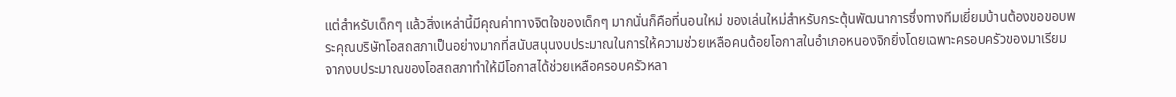แต่สำหรับเด็กๆ แล้วสิ่งเหล่านี้มีคุณค่าทางจิตใจของเด็กๆ มากนั่นก็คือที่นอนใหม่ ของเล่นใหม่สำหรับกระตุ้นพัฒนาการซึ่งทางทีมเยี่ยมบ้านต้องขอขอบพระคุณบริษัทโอสถสภาเป็นอย่างมากที่สนับสนุนงบประมาณในการให้ความช่วยเหลือคนด้อยโอกาสในอำเภอหนองจิกยิ่งโดยเฉพาะครอบครัวของมาเรียม จากงบประมาณของโอสถสภาทำให้มีโอกาสได้ช่วยเหลือครอบครัวหลา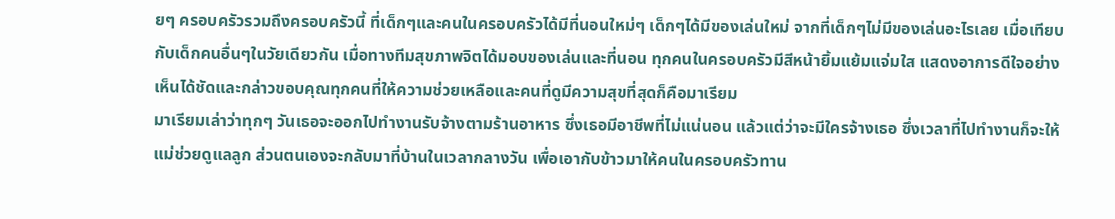ยๆ ครอบครัวรวมถึงครอบครัวนี้ ที่เด็กๆและคนในครอบครัวได้มีที่นอนใหม่ๆ เด็กๆได้มีของเล่นใหม่ จากที่เด็กๆไม่มีของเล่นอะไรเลย เมื่อเทียบกับเด็กคนอื่นๆในวัยเดียวกัน เมื่อทางทีมสุขภาพจิตได้มอบของเล่นและที่นอน ทุกคนในครอบครัวมีสีหน้ายิ้มแย้มแจ่มใส แสดงอาการดีใจอย่างเห็นได้ชัดและกล่าวขอบคุณทุกคนที่ให้ความช่วยเหลือและคนที่ดูมีความสุขที่สุดก็คือมาเรียม
มาเรียมเล่าว่าทุกๆ วันเธอจะออกไปทำงานรับจ้างตามร้านอาหาร ซึ่งเธอมีอาชีพที่ไม่แน่นอน แล้วแต่ว่าจะมีใครจ้างเธอ ซึ่งเวลาที่ไปทำงานก็จะให้แม่ช่วยดูแลลูก ส่วนตนเองจะกลับมาที่บ้านในเวลากลางวัน เพื่อเอากับข้าวมาให้คนในครอบครัวทาน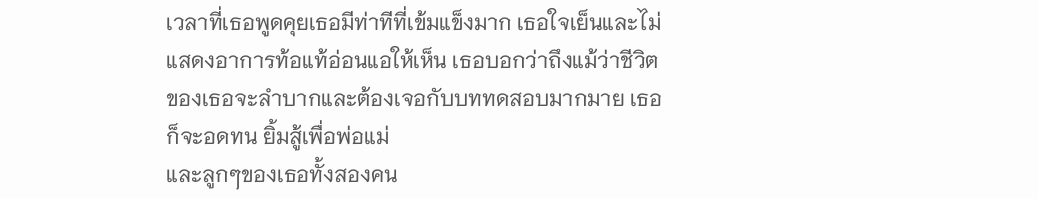เวลาที่เธอพูดคุยเธอมีท่าทีที่เข้มแข็งมาก เธอใจเย็นและไม่แสดงอาการท้อแท้อ่อนแอให้เห็น เธอบอกว่าถึงแม้ว่าชีวิตของเธอจะลำบากและต้องเจอกับบททดสอบมากมาย เธอก็จะอดทน ยิ้มสู้เพื่อพ่อแม่
และลูกๆของเธอทั้งสองคน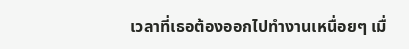เวลาที่เธอต้องออกไปทำงานเหนื่อยๆ เมื่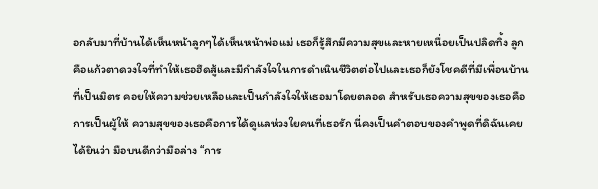อกลับมาที่บ้านได้เห็นหน้าลูกๆได้เห็นหน้าพ่อแม่ เธอก็รู้สึกมีความสุขและหายเหนื่อยเป็นปลิดทิ้ง ลูกคือแก้วตาดวงใจที่ทำให้เธอฮึดสู้และมีกำลังใจในการดำเนินชีวิตต่อไปและเธอก็ยังโชคดีที่มีเพื่อนบ้านที่เป็นมิตร คอยให้ความช่วยเหลือและเป็นกำลังใจให้เธอมาโดยตลอด สำหรับเธอความสุขของเธอคือการเป็นผู้ให้ ความสุขของเธอคือการได้ดูแลห่วงใยคนที่เธอรัก นี่คงเป็นคำตอบของคำพูดที่ดิฉันเคยได้ยินว่า มือบนดีกว่ามือล่าง “การ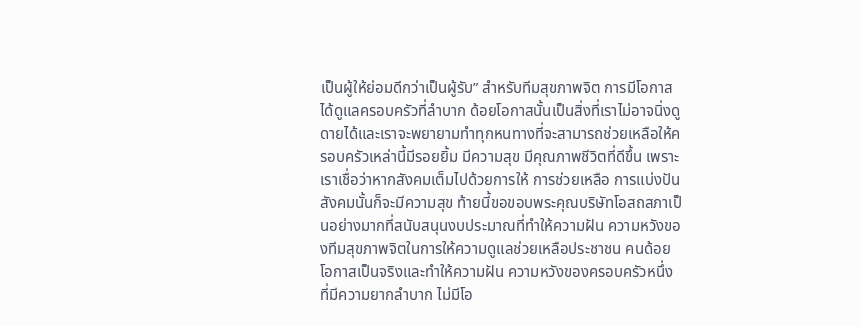เป็นผู้ให้ย่อมดีกว่าเป็นผู้รับ” สำหรับทีมสุขภาพจิต การมีโอกาสได้ดูแลครอบครัวที่ลำบาก ด้อยโอกาสนั้นเป็นสิ่งที่เราไม่อาจนิ่งดูดายได้และเราจะพยายามทำทุกหนทางที่จะสามารถช่วยเหลือให้ครอบครัวเหล่านี้มีรอยยิ้ม มีความสุข มีคุณภาพชีวิตที่ดีขึ้น เพราะเราเชื่อว่าหากสังคมเต็มไปด้วยการให้ การช่วยเหลือ การแบ่งปัน สังคมนั้นก็จะมีความสุข ท้ายนี้ขอขอบพระคุณบริษัทโอสถสภาเป็นอย่างมากที่สนับสนุนงบประมาณที่ทำให้ความฝัน ความหวังของทีมสุขภาพจิตในการให้ความดูแลช่วยเหลือประชาชน คนด้อยโอกาสเป็นจริงและทำให้ความฝัน ความหวังของครอบครัวหนึ่งที่มีความยากลำบาก ไม่มีโอ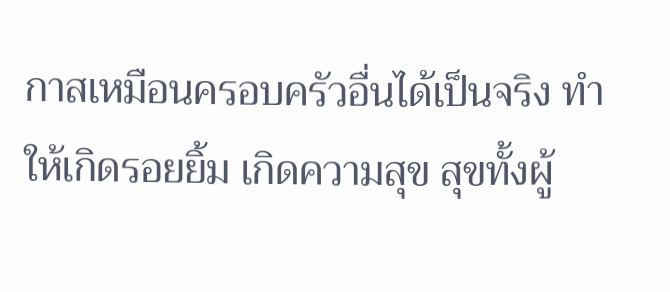กาสเหมือนครอบครัวอื่นได้เป็นจริง ทำให้เกิดรอยยิ้ม เกิดความสุข สุขทั้งผู้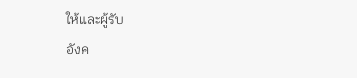ให้และผู้รับ
อังค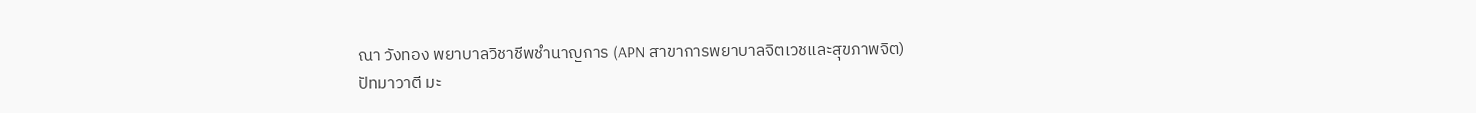ณา วังทอง พยาบาลวิชาชีพชำนาญการ (APN สาขาการพยาบาลจิตเวชและสุขภาพจิต)
ปัทมาวาตี มะ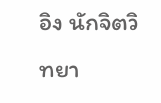อิง นักจิตวิทยา